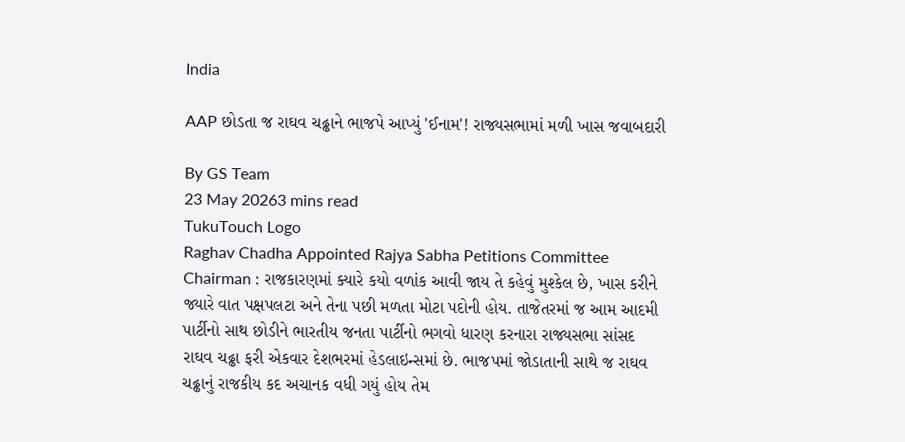India

AAP છોડતા જ રાઘવ ચઢ્ઢાને ભાજપે આપ્યું 'ઈનામ'! રાજ્યસભામાં મળી ખાસ જવાબદારી

By GS Team
23 May 20263 mins read
TukuTouch Logo
Raghav Chadha Appointed Rajya Sabha Petitions Committee Chairman : રાજકારણમાં ક્યારે કયો વળાંક આવી જાય તે કહેવું મુશ્કેલ છે, ખાસ કરીને જ્યારે વાત પક્ષપલટા અને તેના પછી મળતા મોટા પદોની હોય. તાજેતરમાં જ આમ આદમી પાર્ટીનો સાથ છોડીને ભારતીય જનતા પાર્ટીનો ભગવો ધારણ કરનારા રાજ્યસભા સાંસદ રાઘવ ચઢ્ઢા ફરી એકવાર દેશભરમાં હેડલાઇન્સમાં છે. ભાજપમાં જોડાતાની સાથે જ રાઘવ ચઢ્ઢાનું રાજકીય કદ અચાનક વધી ગયું હોય તેમ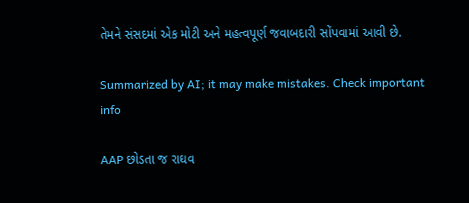તેમને સંસદમાં એક મોટી અને મહત્વપૂર્ણ જવાબદારી સોંપવામાં આવી છે.

Summarized by AI; it may make mistakes. Check important info

AAP છોડતા જ રાઘવ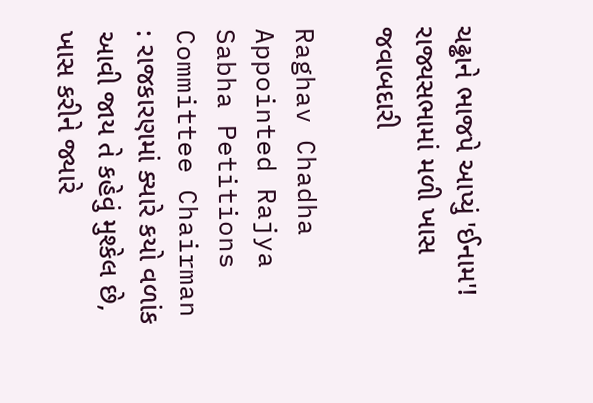ચઢ્ઢાને ભાજપે આપ્યું 'ઈનામ'! રાજ્યસભામાં મળી ખાસ જવાબદારી

Raghav Chadha Appointed Rajya Sabha Petitions Committee Chairman : રાજકારણમાં ક્યારે કયો વળાંક આવી જાય તે કહેવું મુશ્કેલ છે, ખાસ કરીને જ્યારે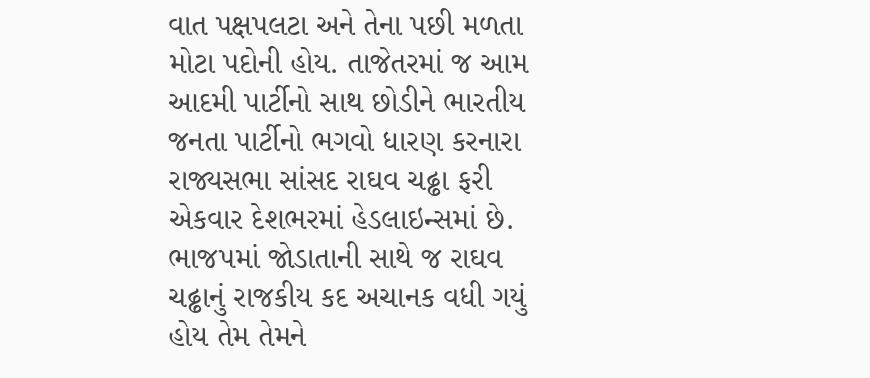વાત પક્ષપલટા અને તેના પછી મળતા મોટા પદોની હોય. તાજેતરમાં જ આમ આદમી પાર્ટીનો સાથ છોડીને ભારતીય જનતા પાર્ટીનો ભગવો ધારણ કરનારા રાજ્યસભા સાંસદ રાઘવ ચઢ્ઢા ફરી એકવાર દેશભરમાં હેડલાઇન્સમાં છે. ભાજપમાં જોડાતાની સાથે જ રાઘવ ચઢ્ઢાનું રાજકીય કદ અચાનક વધી ગયું હોય તેમ તેમને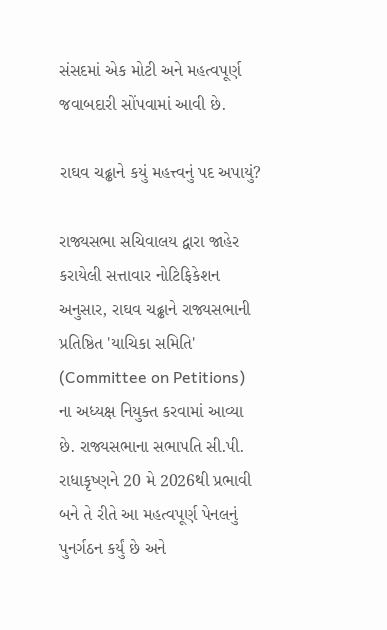સંસદમાં એક મોટી અને મહત્વપૂર્ણ જવાબદારી સોંપવામાં આવી છે.

રાઘવ ચઢ્ઢાને કયું મહત્ત્વનું પદ અપાયું?

રાજ્યસભા સચિવાલય દ્વારા જાહેર કરાયેલી સત્તાવાર નોટિફિકેશન અનુસાર, રાઘવ ચઢ્ઢાને રાજ્યસભાની પ્રતિષ્ઠિત 'યાચિકા સમિતિ' (Committee on Petitions) ના અધ્યક્ષ નિયુક્ત કરવામાં આવ્યા છે. રાજ્યસભાના સભાપતિ સી.પી. રાધાકૃષ્ણને 20 મે 2026થી પ્રભાવી બને તે રીતે આ મહત્વપૂર્ણ પેનલનું પુનર્ગઠન કર્યું છે અને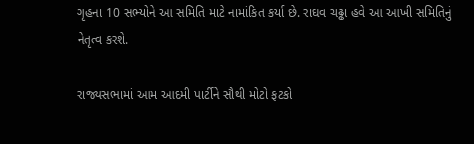ગૃહના 10 સભ્યોને આ સમિતિ માટે નામાંકિત કર્યા છે. રાઘવ ચઢ્ઢા હવે આ આખી સમિતિનું નેતૃત્વ કરશે.

રાજ્યસભામાં આમ આદમી પાર્ટીને સૌથી મોટો ફટકો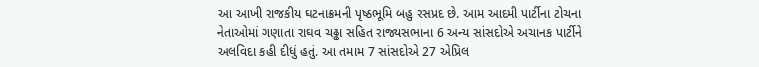આ આખી રાજકીય ઘટનાક્રમની પૃષ્ઠભૂમિ બહુ રસપ્રદ છે. આમ આદમી પાર્ટીના ટોચના નેતાઓમાં ગણાતા રાઘવ ચઢ્ઢા સહિત રાજ્યસભાના 6 અન્ય સાંસદોએ અચાનક પાર્ટીને અલવિદા કહી દીધું હતું. આ તમામ 7 સાંસદોએ 27 એપ્રિલ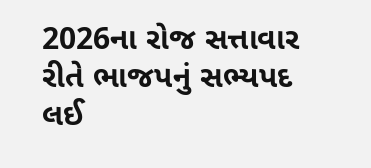2026ના રોજ સત્તાવાર રીતે ભાજપનું સભ્યપદ લઈ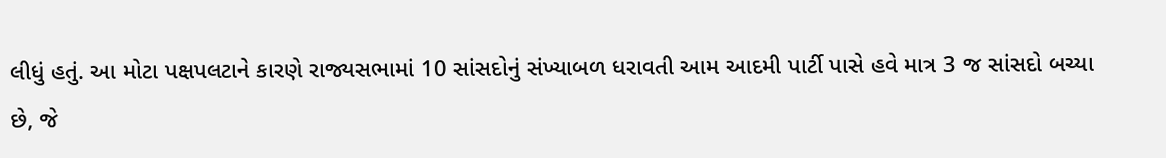લીધું હતું. આ મોટા પક્ષપલટાને કારણે રાજ્યસભામાં 10 સાંસદોનું સંખ્યાબળ ધરાવતી આમ આદમી પાર્ટી પાસે હવે માત્ર 3 જ સાંસદો બચ્યા છે, જે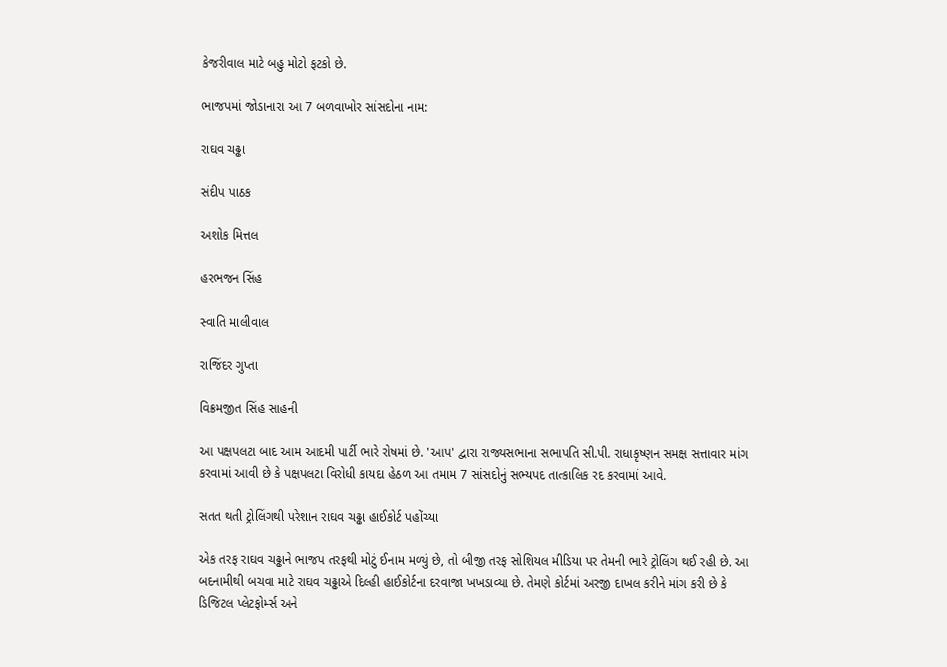કેજરીવાલ માટે બહુ મોટો ફટકો છે.

ભાજપમાં જોડાનારા આ 7 બળવાખોર સાંસદોના નામ:

રાઘવ ચઢ્ઢા

સંદીપ પાઠક

અશોક મિત્તલ

હરભજન સિંહ

સ્વાતિ માલીવાલ

રાજિંદર ગુપ્તા

વિક્રમજીત સિંહ સાહની

આ પક્ષપલટા બાદ આમ આદમી પાર્ટી ભારે રોષમાં છે. 'આપ' દ્વારા રાજ્યસભાના સભાપતિ સી.પી. રાધાકૃષ્ણન સમક્ષ સત્તાવાર માંગ કરવામાં આવી છે કે પક્ષપલટા વિરોધી કાયદા હેઠળ આ તમામ 7 સાંસદોનું સભ્યપદ તાત્કાલિક રદ કરવામાં આવે.

સતત થતી ટ્રોલિંગથી પરેશાન રાઘવ ચઢ્ઢા હાઈકોર્ટ પહોંચ્યા

એક તરફ રાઘવ ચઢ્ઢાને ભાજપ તરફથી મોટું ઈનામ મળ્યું છે, તો બીજી તરફ સોશિયલ મીડિયા પર તેમની ભારે ટ્રોલિંગ થઈ રહી છે. આ બદનામીથી બચવા માટે રાઘવ ચઢ્ઢાએ દિલ્હી હાઈકોર્ટના દરવાજા ખખડાવ્યા છે. તેમણે કોર્ટમાં અરજી દાખલ કરીને માંગ કરી છે કે ડિજિટલ પ્લેટફોર્મ્સ અને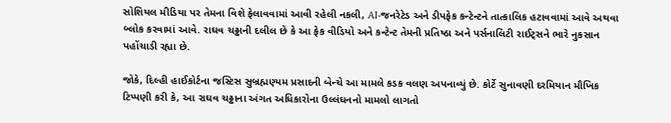સોશિયલ મીડિયા પર તેમના વિશે ફેલાવવામાં આવી રહેલી નકલી, AI-જનરેટેડ અને ડીપફેક કન્ટેન્ટને તાત્કાલિક હટાવવામાં આવે અથવા બ્લોક કરવામાં આવે. રાઘવ ચઢ્ઢાની દલીલ છે કે આ ફેક વીડિયો અને કન્ટેન્ટ તેમની પ્રતિષ્ઠા અને પર્સનાલિટી રાઈટ્સને ભારે નુકસાન પહોંચાડી રહ્યા છે.

જોકે, દિલ્હી હાઈકોર્ટના જસ્ટિસ સુબ્રહ્મણ્યમ પ્રસાદની બેન્ચે આ મામલે કડક વલણ અપનાવ્યું છે. કોર્ટે સુનાવણી દરમિયાન મૌખિક ટિપ્પણી કરી કે, આ રાઘવ ચઢ્ઢાના અંગત અધિકારોના ઉલ્લંઘનનો મામલો લાગતો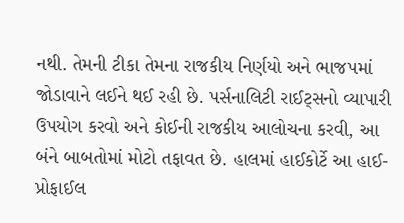નથી. તેમની ટીકા તેમના રાજકીય નિર્ણયો અને ભાજપમાં જોડાવાને લઈને થઈ રહી છે. પર્સનાલિટી રાઈટ્સનો વ્યાપારી ઉપયોગ કરવો અને કોઈની રાજકીય આલોચના કરવી, આ બંને બાબતોમાં મોટો તફાવત છે. હાલમાં હાઈકોર્ટે આ હાઈ-પ્રોફાઈલ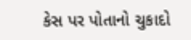કેસ પર પોતાનો ચુકાદો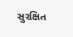સુરક્ષિત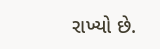રાખ્યો છે.